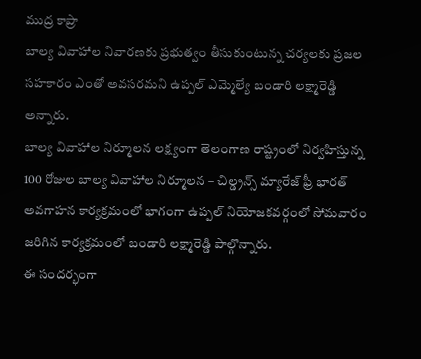ముద్ర కాప్రా
బాల్య వివాహాల నివారణకు ప్రభుత్వం తీసుకుంటున్న చర్యలకు ప్రజల సహకారం ఎంతో అవసరమని ఉప్పల్ ఎమ్మెల్యే బండారి లక్ష్మారెడ్డి అన్నారు.
బాల్య వివాహాల నిర్మూలన లక్ష్యంగా తెలంగాణ రాష్ట్రంలో నిర్వహిస్తున్న 100 రోజుల బాల్య వివాహాల నిర్మూలన – చిల్డ్రన్స్ మ్యారేజ్ ఫ్రీ భారత్ అవగాహన కార్యక్రమంలో భాగంగా ఉప్పల్ నియోజకవర్గంలో సోమవారం జరిగిన కార్యక్రమంలో బండారి లక్ష్మారెడ్డి పాల్గొన్నారు.
ఈ సందర్భంగా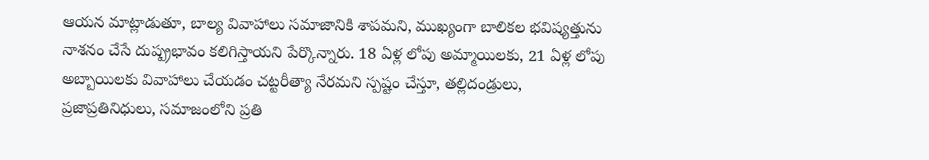ఆయన మాట్లాడుతూ, బాల్య వివాహాలు సమాజానికి శాపమని, ముఖ్యంగా బాలికల భవిష్యత్తును నాశనం చేసే దుష్ప్రభావం కలిగిస్తాయని పేర్కొన్నారు. 18 ఏళ్ల లోపు అమ్మాయిలకు, 21 ఏళ్ల లోపు అబ్బాయిలకు వివాహాలు చేయడం చట్టరీత్యా నేరమని స్పష్టం చేస్తూ, తల్లిదండ్రులు, ప్రజాప్రతినిధులు, సమాజంలోని ప్రతి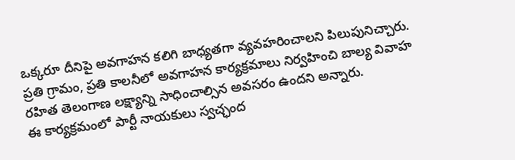ఒక్కరూ దీనిపై అవగాహన కలిగి బాధ్యతగా వ్యవహరించాలని పిలుపునిచ్చారు.
ప్రతి గ్రామం, ప్రతి కాలనీలో అవగాహన కార్యక్రమాలు నిర్వహించి బాల్య వివాహ రహిత తెలంగాణ లక్ష్యాన్ని సాధించాల్సిన అవసరం ఉందని అన్నారు.
ఈ కార్యక్రమంలో పార్టీ నాయకులు స్వచ్ఛంద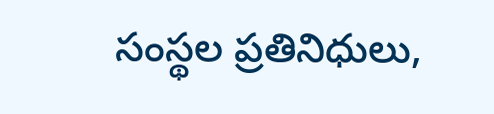సంస్థల ప్రతినిధులు,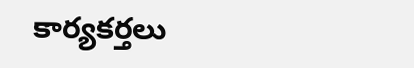కార్యకర్తలు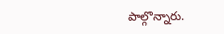పాల్గొన్నారు.